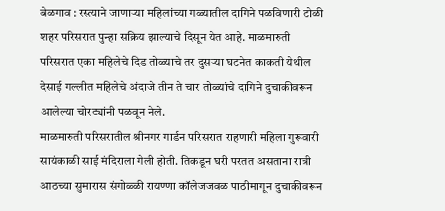बेळगाव : रस्त्याने जाणाऱ्या महिलांच्या गळ्यातील दागिने पळविणारी टोळी शहर परिसरात पुन्हा सक्रिय झाल्याचे दिसून येत आहे. माळमारुती परिसरात एका महिलेचे दिड तोळ्याचे तर दुसऱ्या घटनेत काकती येथील देसाई गल्लीत महिलेचे अंदाजे तीन ते चार तोळ्यांचे दागिने दुचाकीवरून आलेल्या चोरट्यांनी पळवून नेले.
माळमारुती परिसरातील श्रीनगर गार्डन परिसरात राहणारी महिला गुरूवारी सायंकाळी साई मंदिराला गेली होती. तिकडून घरी परतत असताना रात्री आठच्या सुमारास संगोळ्ळी रायण्णा कॉलेजजवळ पाठीमागून दुचाकीवरून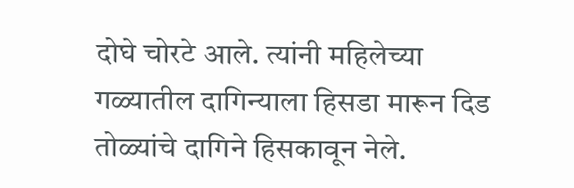दोघे चोरटे आले. त्यांनी महिलेच्या गळ्यातील दागिन्याला हिसडा मारून दिड तोळ्यांचे दागिने हिसकावून नेले.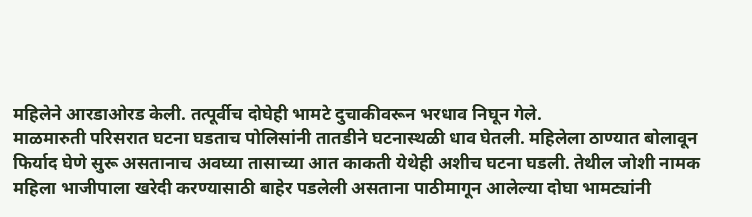महिलेने आरडाओरड केली. तत्पूर्वीच दोघेही भामटे दुचाकीवरून भरधाव निघून गेले.
माळमारुती परिसरात घटना घडताच पोलिसांनी तातडीने घटनास्थळी धाव घेतली. महिलेला ठाण्यात बोलावून फिर्याद घेणे सुरू असतानाच अवघ्या तासाच्या आत काकती येथेही अशीच घटना घडली. तेथील जोशी नामक महिला भाजीपाला खरेदी करण्यासाठी बाहेर पडलेली असताना पाठीमागून आलेल्या दोघा भामट्यांनी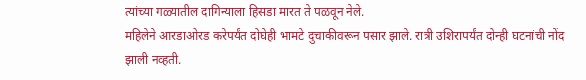त्यांच्या गळ्यातील दागिन्याला हिसडा मारत ते पळवून नेले.
महिलेने आरडाओरड करेपर्यंत दोघेही भामटे दुचाकीवरून पसार झाले. रात्री उशिरापर्यंत दोन्ही घटनांची नोंद झाली नव्हती.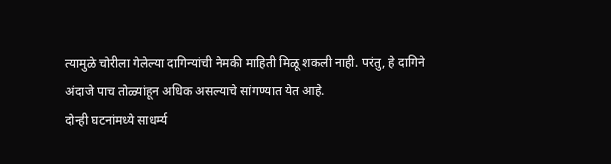त्यामुळे चोरीला गेलेल्या दागिन्यांची नेमकी माहिती मिळू शकली नाही. परंतु, हे दागिने अंदाजे पाच तोळ्यांहून अधिक असल्याचे सांगण्यात येत आहे.
दोन्ही घटनांमध्ये साधर्म्य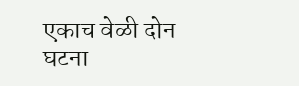एकाच वेळी दोन घटना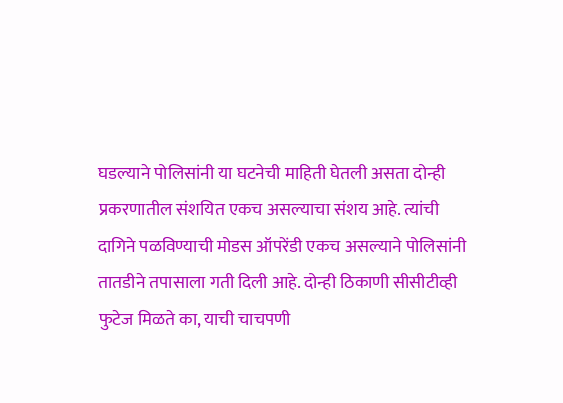घडल्याने पोलिसांनी या घटनेची माहिती घेतली असता दोन्ही प्रकरणातील संशयित एकच असल्याचा संशय आहे. त्यांची दागिने पळविण्याची मोडस ऑपरेंडी एकच असल्याने पोलिसांनी तातडीने तपासाला गती दिली आहे. दोन्ही ठिकाणी सीसीटीव्ही फुटेज मिळते का, याची चाचपणी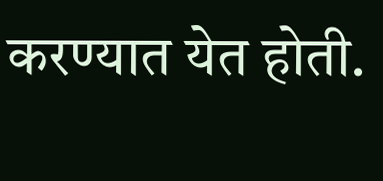करण्यात येत होती.